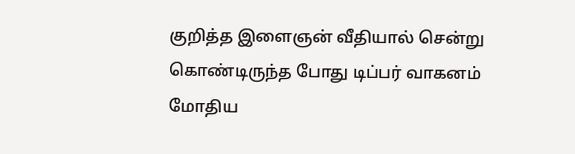குறித்த இளைஞன் வீதியால் சென்று கொண்டிருந்த போது டிப்பர் வாகனம் மோதிய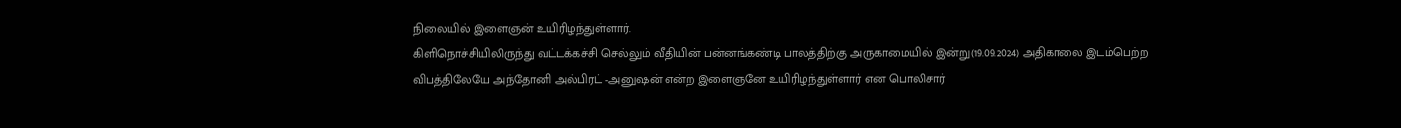நிலையில் இளைஞன் உயிரிழந்துள்ளார்.
கிளிநொச்சியிலிருந்து வட்டக்கச்சி செல்லும் வீதியின் பன்னங்கண்டி பாலத்திற்கு அருகாமையில் இன்று(19.09.2024) அதிகாலை இடம்பெற்ற விபத்திலேயே அந்தோனி அல்பிரட் -அனுஷன் என்ற இளைஞனே உயிரிழந்துள்ளார் என பொலிசார்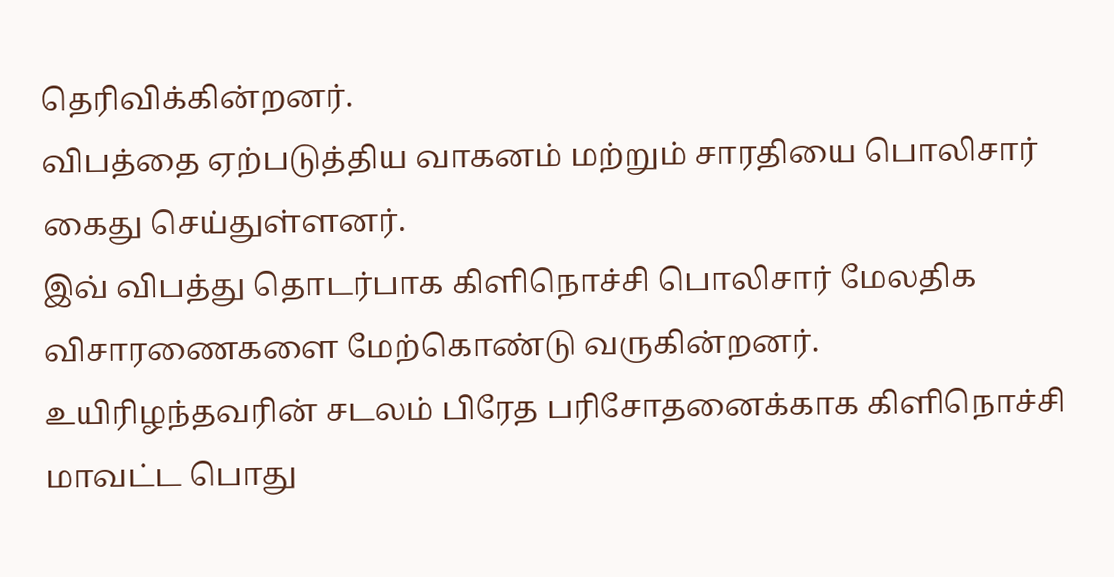தெரிவிக்கின்றனர்.
விபத்தை ஏற்படுத்திய வாகனம் மற்றும் சாரதியை பொலிசார் கைது செய்துள்ளனர்.
இவ் விபத்து தொடர்பாக கிளிநொச்சி பொலிசார் மேலதிக விசாரணைகளை மேற்கொண்டு வருகின்றனர்.
உயிரிழந்தவரின் சடலம் பிரேத பரிசோதனைக்காக கிளிநொச்சி மாவட்ட பொது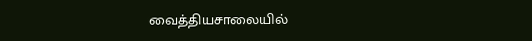வைத்தியசாலையில்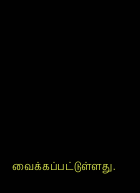வைக்கப்பட்டுள்ளது.